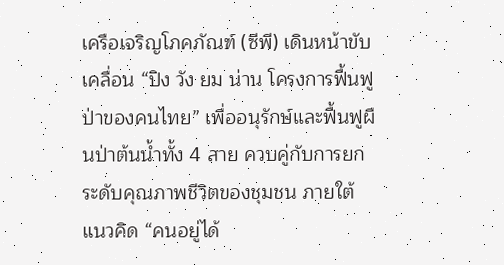เครือเจริญโภคภัณฑ์ (ซีพี) เดินหน้าขับเคลื่อน “ปิง วัง ยม น่าน โครงการฟื้นฟูป่าของคนไทย” เพื่ออนุรักษ์และฟื้นฟูผืนป่าต้นน้ำทั้ง 4 สาย ควบคู่กับการยกระดับคุณภาพชีวิตของชุมชน ภายใต้แนวคิด “คนอยู่ได้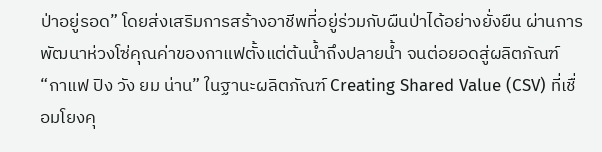ป่าอยู่รอด” โดยส่งเสริมการสร้างอาชีพที่อยู่ร่วมกับผืนป่าได้อย่างยั่งยืน ผ่านการพัฒนาห่วงโซ่คุณค่าของกาแฟตั้งแต่ต้นน้ำถึงปลายน้ำ จนต่อยอดสู่ผลิตภัณฑ์ “กาแฟ ปิง วัง ยม น่าน” ในฐานะผลิตภัณฑ์ Creating Shared Value (CSV) ที่เชื่อมโยงคุ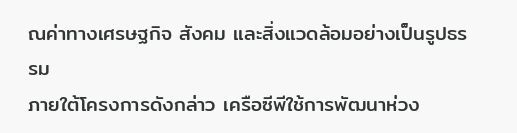ณค่าทางเศรษฐกิจ สังคม และสิ่งแวดล้อมอย่างเป็นรูปธรรม
ภายใต้โครงการดังกล่าว เครือซีพีใช้การพัฒนาห่วง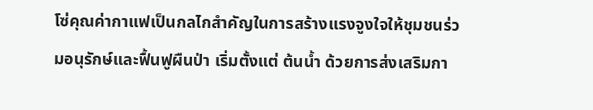โซ่คุณค่ากาแฟเป็นกลไกสำคัญในการสร้างแรงจูงใจให้ชุมชนร่วมอนุรักษ์และฟื้นฟูผืนป่า เริ่มตั้งแต่ ต้นน้ำ ด้วยการส่งเสริมกา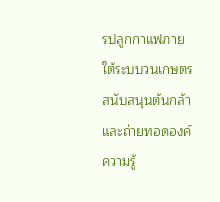รปลูกกาแฟภายใต้ระบบวนเกษตร สนับสนุนต้นกล้า และถ่ายทอดองค์ความรู้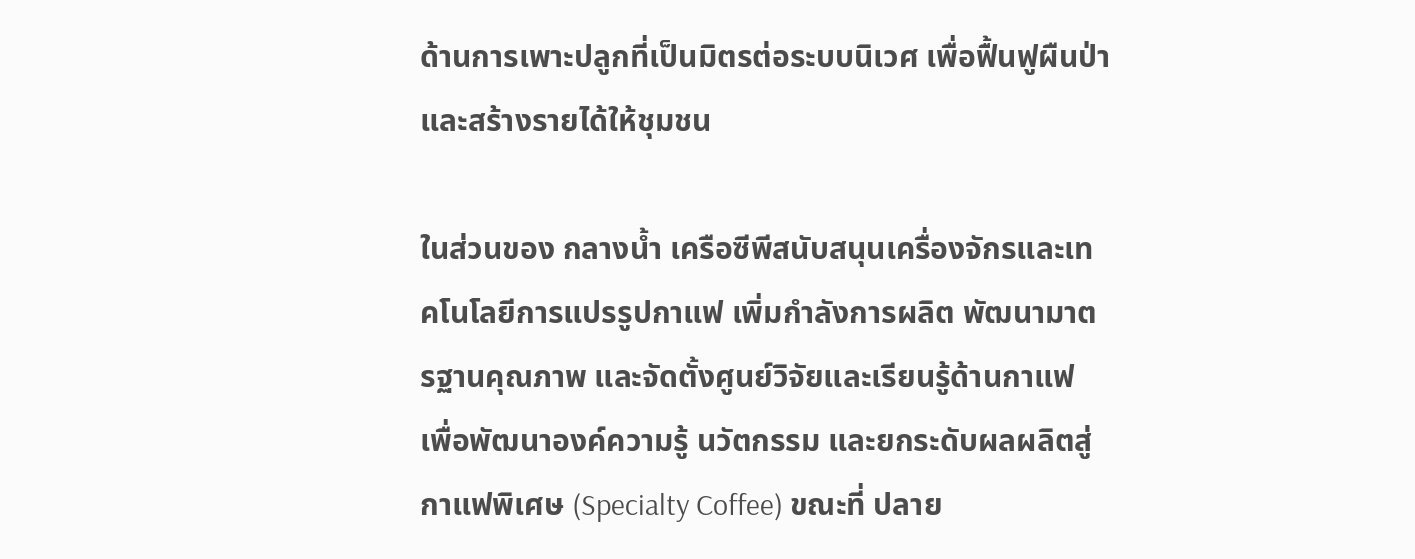ด้านการเพาะปลูกที่เป็นมิตรต่อระบบนิเวศ เพื่อฟื้นฟูผืนป่าและสร้างรายได้ให้ชุมชน

ในส่วนของ กลางน้ำ เครือซีพีสนับสนุนเครื่องจักรและเทคโนโลยีการแปรรูปกาแฟ เพิ่มกำลังการผลิต พัฒนามาตรฐานคุณภาพ และจัดตั้งศูนย์วิจัยและเรียนรู้ด้านกาแฟ เพื่อพัฒนาองค์ความรู้ นวัตกรรม และยกระดับผลผลิตสู่กาแฟพิเศษ (Specialty Coffee) ขณะที่ ปลาย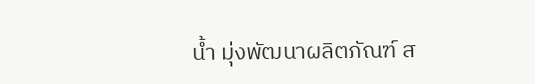น้ำ มุ่งพัฒนาผลิตภัณฑ์ ส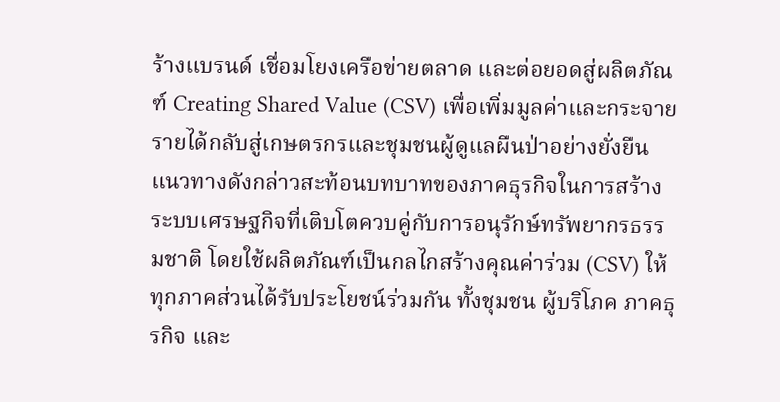ร้างแบรนด์ เชื่อมโยงเครือข่ายตลาด และต่อยอดสู่ผลิตภัณฑ์ Creating Shared Value (CSV) เพื่อเพิ่มมูลค่าและกระจายรายได้กลับสู่เกษตรกรและชุมชนผู้ดูแลผืนป่าอย่างยั่งยืน
แนวทางดังกล่าวสะท้อนบทบาทของภาคธุรกิจในการสร้างระบบเศรษฐกิจที่เติบโตควบคู่กับการอนุรักษ์ทรัพยากรธรรมชาติ โดยใช้ผลิตภัณฑ์เป็นกลไกสร้างคุณค่าร่วม (CSV) ให้ทุกภาคส่วนได้รับประโยชน์ร่วมกัน ทั้งชุมชน ผู้บริโภค ภาคธุรกิจ และ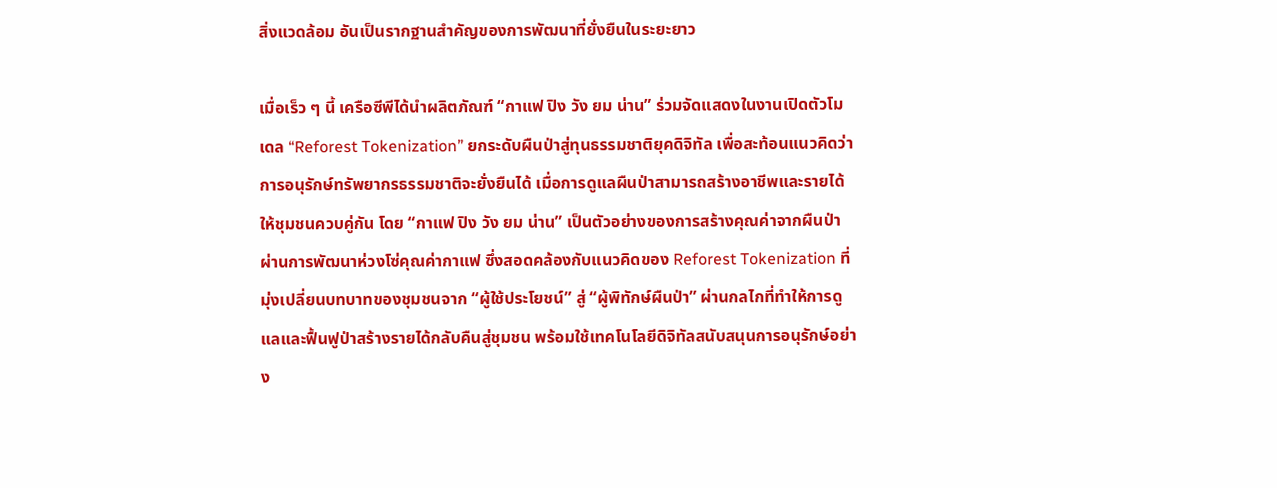สิ่งแวดล้อม อันเป็นรากฐานสำคัญของการพัฒนาที่ยั่งยืนในระยะยาว

เมื่อเร็ว ๆ นี้ เครือซีพีได้นำผลิตภัณฑ์ “กาแฟ ปิง วัง ยม น่าน” ร่วมจัดแสดงในงานเปิดตัวโมเดล “Reforest Tokenization” ยกระดับผืนป่าสู่ทุนธรรมชาติยุคดิจิทัล เพื่อสะท้อนแนวคิดว่าการอนุรักษ์ทรัพยากรธรรมชาติจะยั่งยืนได้ เมื่อการดูแลผืนป่าสามารถสร้างอาชีพและรายได้ให้ชุมชนควบคู่กัน โดย “กาแฟ ปิง วัง ยม น่าน” เป็นตัวอย่างของการสร้างคุณค่าจากผืนป่าผ่านการพัฒนาห่วงโซ่คุณค่ากาแฟ ซึ่งสอดคล้องกับแนวคิดของ Reforest Tokenization ที่มุ่งเปลี่ยนบทบาทของชุมชนจาก “ผู้ใช้ประโยชน์” สู่ “ผู้พิทักษ์ผืนป่า” ผ่านกลไกที่ทำให้การดูแลและฟื้นฟูป่าสร้างรายได้กลับคืนสู่ชุมชน พร้อมใช้เทคโนโลยีดิจิทัลสนับสนุนการอนุรักษ์อย่าง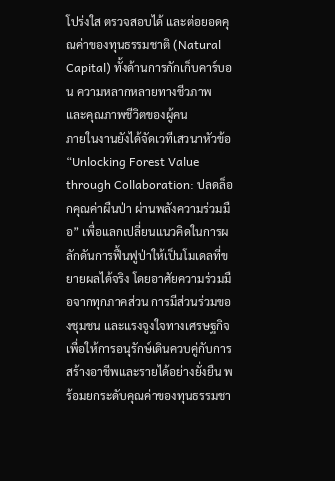โปร่งใส ตรวจสอบได้ และต่อยอดคุณค่าของทุนธรรมชาติ (Natural Capital) ทั้งด้านการกักเก็บคาร์บอน ความหลากหลายทางชีวภาพ และคุณภาพชีวิตของผู้คน
ภายในงานยังได้จัดเวทีเสวนาหัวข้อ “Unlocking Forest Value through Collaboration: ปลดล็อกคุณค่าผืนป่า ผ่านพลังความร่วมมือ” เพื่อแลกเปลี่ยนแนวคิดในการผลักดันการฟื้นฟูป่าให้เป็นโมเดลที่ขยายผลได้จริง โดยอาศัยความร่วมมือจากทุกภาคส่วน การมีส่วนร่วมของชุมชน และแรงจูงใจทางเศรษฐกิจ เพื่อให้การอนุรักษ์เดินควบคู่กับการสร้างอาชีพและรายได้อย่างยั่งยืน พร้อมยกระดับคุณค่าของทุนธรรมชา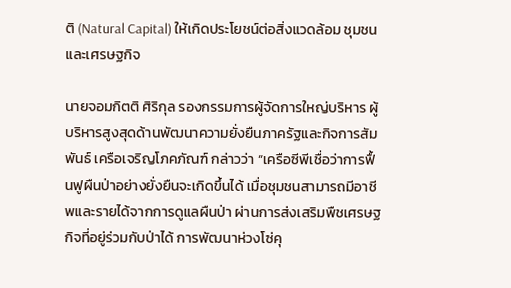ติ (Natural Capital) ให้เกิดประโยชน์ต่อสิ่งแวดล้อม ชุมชน และเศรษฐกิจ

นายจอมกิตติ ศิริกุล รองกรรมการผู้จัดการใหญ่บริหาร ผู้บริหารสูงสุดด้านพัฒนาความยั่งยืนภาครัฐและกิจการสัมพันธ์ เครือเจริญโภคภัณฑ์ กล่าวว่า “เครือซีพีเชื่อว่าการฟื้นฟูผืนป่าอย่างยั่งยืนจะเกิดขึ้นได้ เมื่อชุมชนสามารถมีอาชีพและรายได้จากการดูแลผืนป่า ผ่านการส่งเสริมพืชเศรษฐกิจที่อยู่ร่วมกับป่าได้ การพัฒนาห่วงโซ่คุ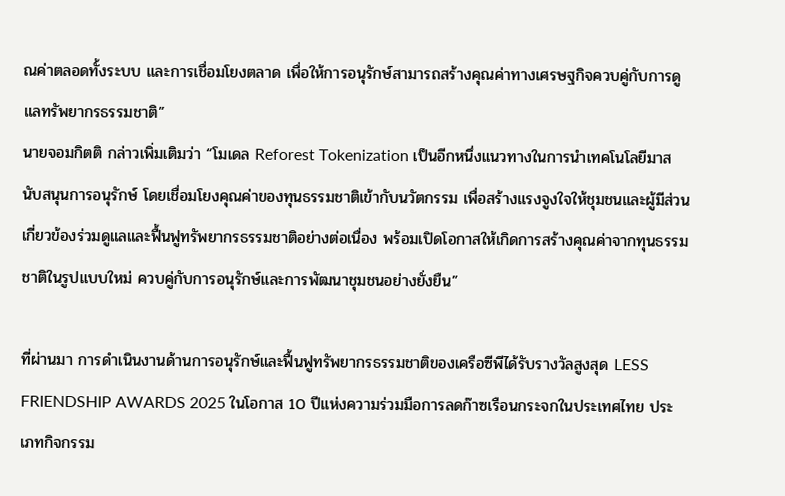ณค่าตลอดทั้งระบบ และการเชื่อมโยงตลาด เพื่อให้การอนุรักษ์สามารถสร้างคุณค่าทางเศรษฐกิจควบคู่กับการดูแลทรัพยากรธรรมชาติ”
นายจอมกิตติ กล่าวเพิ่มเติมว่า “โมเดล Reforest Tokenization เป็นอีกหนึ่งแนวทางในการนำเทคโนโลยีมาสนับสนุนการอนุรักษ์ โดยเชื่อมโยงคุณค่าของทุนธรรมชาติเข้ากับนวัตกรรม เพื่อสร้างแรงจูงใจให้ชุมชนและผู้มีส่วนเกี่ยวข้องร่วมดูแลและฟื้นฟูทรัพยากรธรรมชาติอย่างต่อเนื่อง พร้อมเปิดโอกาสให้เกิดการสร้างคุณค่าจากทุนธรรมชาติในรูปแบบใหม่ ควบคู่กับการอนุรักษ์และการพัฒนาชุมชนอย่างยั่งยืน”

ที่ผ่านมา การดำเนินงานด้านการอนุรักษ์และฟื้นฟูทรัพยากรธรรมชาติของเครือซีพีได้รับรางวัลสูงสุด LESS FRIENDSHIP AWARDS 2025 ในโอกาส 10 ปีแห่งความร่วมมือการลดก๊าซเรือนกระจกในประเทศไทย ประเภทกิจกรรม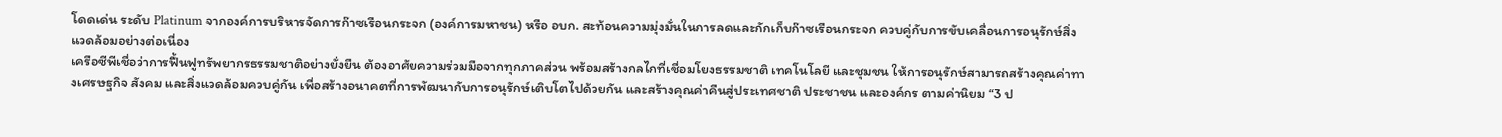โดดเด่น ระดับ Platinum จากองค์การบริหารจัดการก๊าซเรือนกระจก (องค์การมหาชน) หรือ อบก. สะท้อนความมุ่งมั่นในการลดและกักเก็บก๊าซเรือนกระจก ควบคู่กับการขับเคลื่อนการอนุรักษ์สิ่งแวดล้อมอย่างต่อเนื่อง
เครือซีพีเชื่อว่าการฟื้นฟูทรัพยากรธรรมชาติอย่างยั่งยืน ต้องอาศัยความร่วมมือจากทุกภาคส่วน พร้อมสร้างกลไกที่เชื่อมโยงธรรมชาติ เทคโนโลยี และชุมชน ให้การอนุรักษ์สามารถสร้างคุณค่าทางเศรษฐกิจ สังคม และสิ่งแวดล้อมควบคู่กัน เพื่อสร้างอนาคตที่การพัฒนากับการอนุรักษ์เติบโตไปด้วยกัน และสร้างคุณค่าคืนสู่ประเทศชาติ ประชาชน และองค์กร ตามค่านิยม “3 ป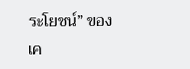ระโยชน์” ของเค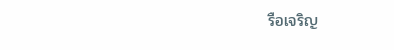รือเจริญ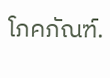โภคภัณฑ์.